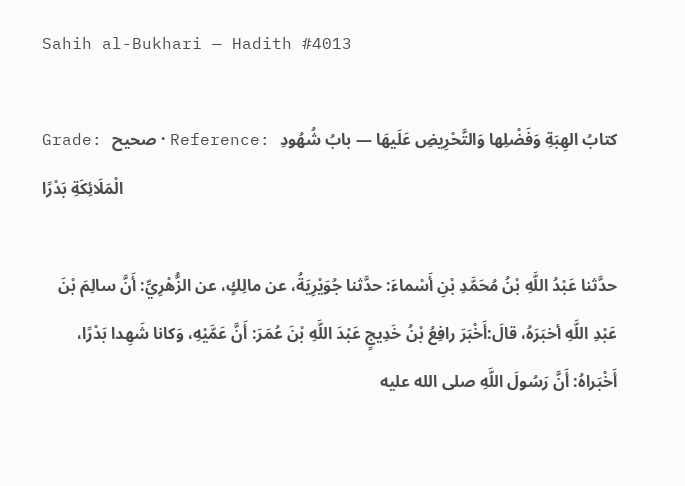Sahih al-Bukhari — Hadith #4013

Grade: صحيح · Reference: كتابُ الهِبَةِ وَفَضْلِها وَالتَّحْرِيضِ عَلَيهَا — بابُ شُهُودِ الْمَلَائِكَةِ بَدْرًا

حدَّثنا عَبْدُ اللَّهِ بْنُ مُحَمَّدِ بْنِ أَسْماءَ: حدَّثنا جُوَيْرِيَةُ، عن مالِكٍ، عن الزُّهْرِيِّ: أَنَّ سالِمَ بْنَ عَبْدِ اللَّهِ أخبَرَهُ، قالَ:أَخْبَرَ رافِعُ بْنُ خَدِيجٍ عَبْدَ اللَّهِ بْنَ عُمَرَ: أَنَّ عَمَّيْهِ، وَكانا شَهِدا بَدْرًا، أَخْبَراهُ: أَنَّ رَسُولَ اللَّهِ صلى الله عليه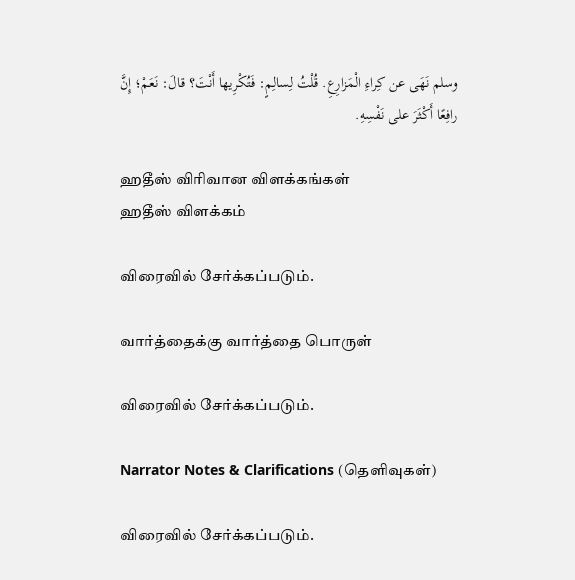وسلم نَهَى عن كِراءِ الْمَزارِعِ. قُلْتُ لِسالِمٍ: فَتُكْرِيها أَنْتَ؟ قالَ: نَعَمْ؛ إِنَّ رافِعًا أَكْثَرَ على نَفْسِهِ.

ஹதீஸ் விரிவான விளக்கங்கள்
ஹதீஸ் விளக்கம்

விரைவில் சேர்க்கப்படும்.

வார்த்தைக்கு வார்த்தை பொருள்

விரைவில் சேர்க்கப்படும்.

Narrator Notes & Clarifications (தெளிவுகள்)

விரைவில் சேர்க்கப்படும்.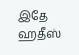இதே ஹதீஸ்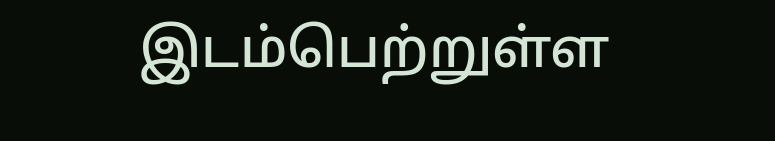இடம்பெற்றுள்ள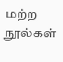மற்ற நூல்கள்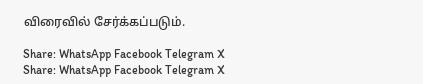விரைவில் சேர்க்கப்படும்.

Share: WhatsApp Facebook Telegram X
Share: WhatsApp Facebook Telegram X